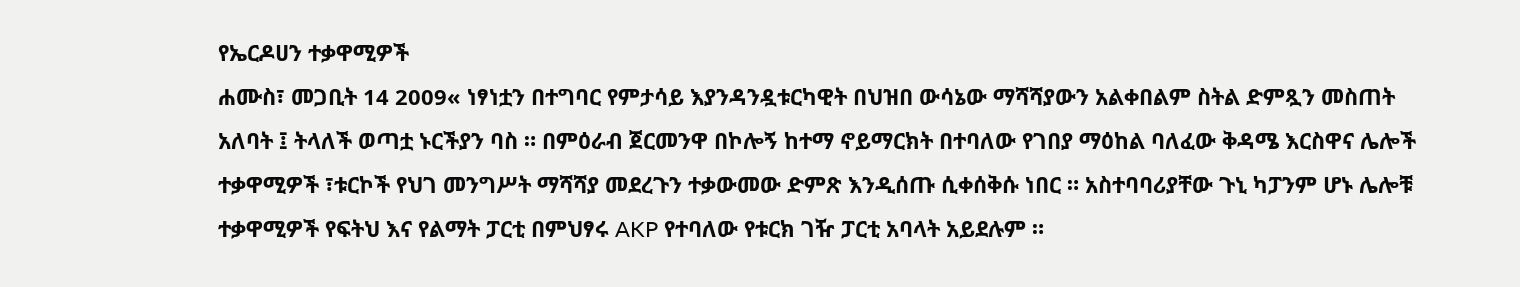የኤርዶሀን ተቃዋሚዎች
ሐሙስ፣ መጋቢት 14 2009« ነፃነቷን በተግባር የምታሳይ እያንዳንዷቱርካዊት በህዝበ ውሳኔው ማሻሻያውን አልቀበልም ስትል ድምጿን መስጠት አለባት ፤ ትላለች ወጣቷ ኑርችያን ባስ ። በምዕራብ ጀርመንዋ በኮሎኝ ከተማ ኖይማርክት በተባለው የገበያ ማዕከል ባለፈው ቅዳሜ እርስዋና ሌሎች ተቃዋሚዎች ፣ቱርኮች የህገ መንግሥት ማሻሻያ መደረጉን ተቃውመው ድምጽ እንዲሰጡ ሲቀሰቅሱ ነበር ። አስተባባሪያቸው ጉኒ ካፓንም ሆኑ ሌሎቹ ተቃዋሚዎች የፍትህ እና የልማት ፓርቲ በምህፃሩ AKP የተባለው የቱርክ ገዥ ፓርቲ አባላት አይደሉም ።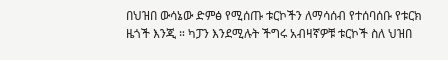በህዝበ ውሳኔው ድምፅ የሚሰጡ ቱርኮችን ለማሳሰብ የተሰባሰቡ የቱርክ ዜጎች እንጂ ። ካፓን እንደሚሉት ችግሩ አብዛኛዎቹ ቱርኮች ስለ ህዝበ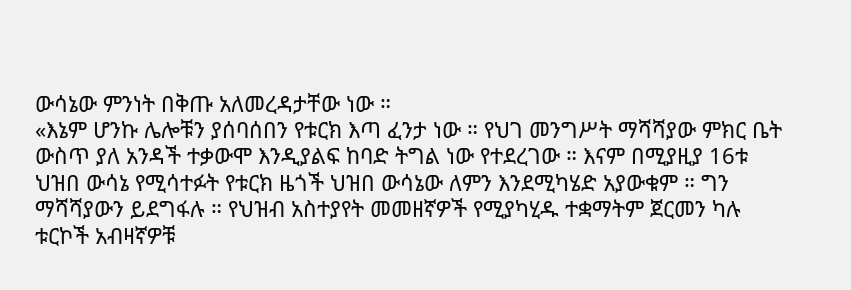ውሳኔው ምንነት በቅጡ አለመረዳታቸው ነው ።
«እኔም ሆንኩ ሌሎቹን ያሰባሰበን የቱርክ እጣ ፈንታ ነው ። የህገ መንግሥት ማሻሻያው ምክር ቤት ውስጥ ያለ አንዳች ተቃውሞ እንዲያልፍ ከባድ ትግል ነው የተደረገው ። እናም በሚያዚያ 16ቱ ህዝበ ውሳኔ የሚሳተፉት የቱርክ ዜጎች ህዝበ ውሳኔው ለምን እንደሚካሄድ አያውቁም ። ግን ማሻሻያውን ይደግፋሉ ። የህዝብ አስተያየት መመዘኛዎች የሚያካሂዱ ተቋማትም ጀርመን ካሉ ቱርኮች አብዛኛዎቹ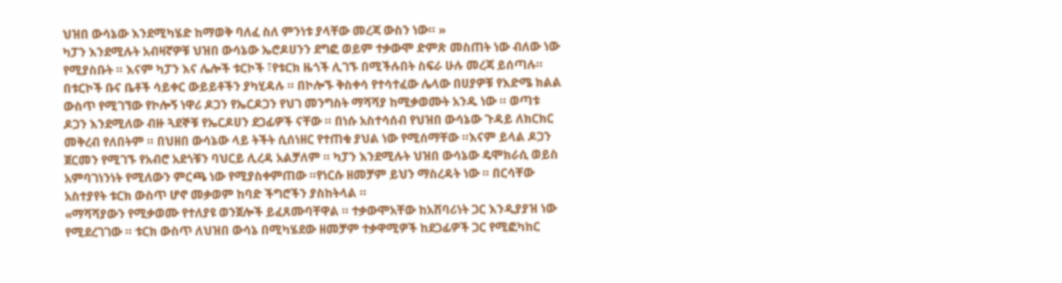ህዝበ ውሳኔው እንደሚካሄድ ከማወቅ ባለፈ ስለ ምንነቱ ያላቸው መረጃ ውስን ነው። »
ካፓን እንደሚሉት አብዛኛዎቹ ህዝበ ውሳኔው ኤሮዶሀንን ደግፎ ወይም ተቃውሞ ድምጽ መስጠት ነው ብለው ነው የሚያስቡት ። እናም ካፓን እና ሌሎች ቱርኮች ፣የቱርክ ዜጎች ሊገኙ በሚችሉበት ስፍራ ሁሉ መረጃ ይሰጣሉ። በቱርኮች ቡና ቤቶች ሳይቀር ውይይቶችን ያካሂዳሉ ። በኮሎኙ ቅስቀሳ የተሳተፈው ሌላው በሀያዎቹ የእድሜ ክልል ውስጥ የሚገኘው የኮሎኝ ነዋሪ ዶጋን የኤርዶጋን የህገ መንግስት ማሻሻያ ከሚቃወሙት አንዱ ነው ። ወጣቱ ዶጋን እንደሚለው ብዙ ጓደኞቹ የኤርዶሀን ደጋፊዎች ናቸው ። በነሱ አስተሳሰብ የህዝበ ውሳኔው ጉዳይ ለክርክር መቅረብ የለበትም ። በህዘበ ውሳኔው ላይ ትችት ሲሰነዘር የተጠቁ ያህል ነው የሚሰማቸው ።እናም ይላል ዶጋን ጀርመን የሚገኙ የአብሮ አደጎቹን ባህርይ ሊረዳ አልቻለም ። ካፓን እንደሚሉት ህዝበ ውሳኔው ዴሞክራሲ ወይስ አምባገነንነት የሚለውን ምርጫ ነው የሚያስቀምጠው ።የነርሱ ዘመቻም ይህን ማስረዳት ነው ። በርሳቸው አስተያየት ቱርክ ውስጥ ሆኖ መቃወም ከባድ ችግሮችን ያስከትላል ።
«ማሻሻያውን የሚቃወሙ የተለያዩ ወንጀሎች ይፈጸሙባቸዋል ። ተቃውሞአቸው ከአሸባሪነት ጋር እንዲያያዝ ነው የሚደረገገው ። ቱርክ ውስጥ ለህዝበ ውሳኔ በሚካሄደው ዘመቻም ተቃዋሚዎች ከደጋፊዎች ጋር የሚፎካከር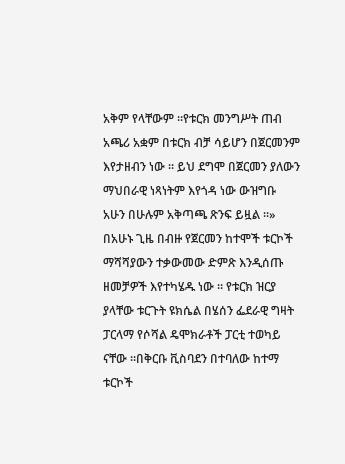አቅም የላቸውም ።የቱርክ መንግሥት ጠብ አጫሪ አቋም በቱርክ ብቻ ሳይሆን በጀርመንም እየታዘብን ነው ። ይህ ደግሞ በጀርመን ያለውን ማህበራዊ ነጻነትም እየጎዳ ነው ውዝግቡ አሁን በሁሉም አቅጣጫ ጽንፍ ይዟል ።»
በአሁኑ ጊዜ በብዙ የጀርመን ከተሞች ቱርኮች ማሻሻያውን ተቃውመው ድምጽ እንዲሰጡ ዘመቻዎች እየተካሄዱ ነው ። የቱርክ ዝርያ ያላቸው ቱርጉት ዩክሴል በሄሰን ፌደራዊ ግዛት ፓርላማ የሶሻል ዴሞክራቶች ፓርቲ ተወካይ ናቸው ።በቅርቡ ቪስባደን በተባለው ከተማ ቱርኮች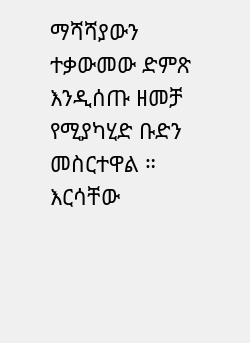ማሻሻያውን ተቃውመው ድምጽ እንዲሰጡ ዘመቻ የሚያካሂድ ቡድን መስርተዋል ። እርሳቸው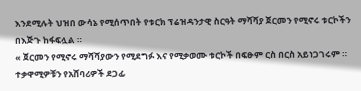እንደሚሉት ህዝበ ውሳኔ የሚሰጥበት የቱርክ ፕሬዝዳንታዊ ስርዓት ማሻሻያ ጀርመን የሚኖሩ ቱርኮችን በእጅጉ ከፋፍሏል ።
« ጀርመን የሚኖሩ ማሻሻያውን የሚደግፉ እና የሚቃወሙ ቱርኮች በፍፁም ርስ በርስ አይነጋገሩም ። ተቃዋሚዎቹን የአሸባሪዎች ደጋፊ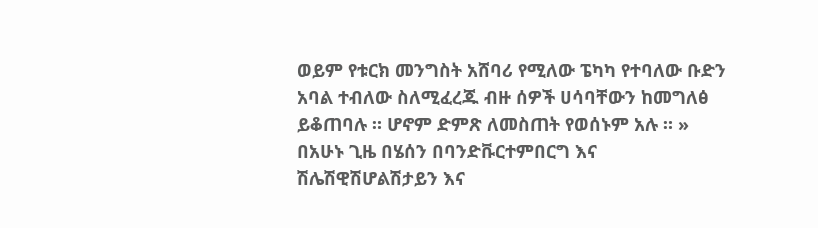ወይም የቱርክ መንግስት አሸባሪ የሚለው ፔካካ የተባለው ቡድን አባል ተብለው ስለሚፈረጁ ብዙ ሰዎች ሀሳባቸውን ከመግለፅ ይቆጠባሉ ። ሆኖም ድምጽ ለመስጠት የወሰኑም አሉ ። »
በአሁኑ ጊዜ በሄሰን በባንድቩርተምበርግ እና ሽሌሽዊሽሆልሽታይን እና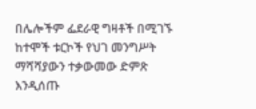በሌሎችም ፌደራዊ ግዛቶች በሚገኙ ከተሞች ቱርኮች የህገ መንግሥት ማሻሻያውን ተቃውመው ድምጽ እንዲሰጡ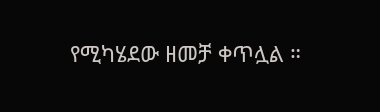የሚካሄደው ዘመቻ ቀጥሏል ።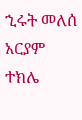ኂሩት መለሰ
አርያም ተክሌ